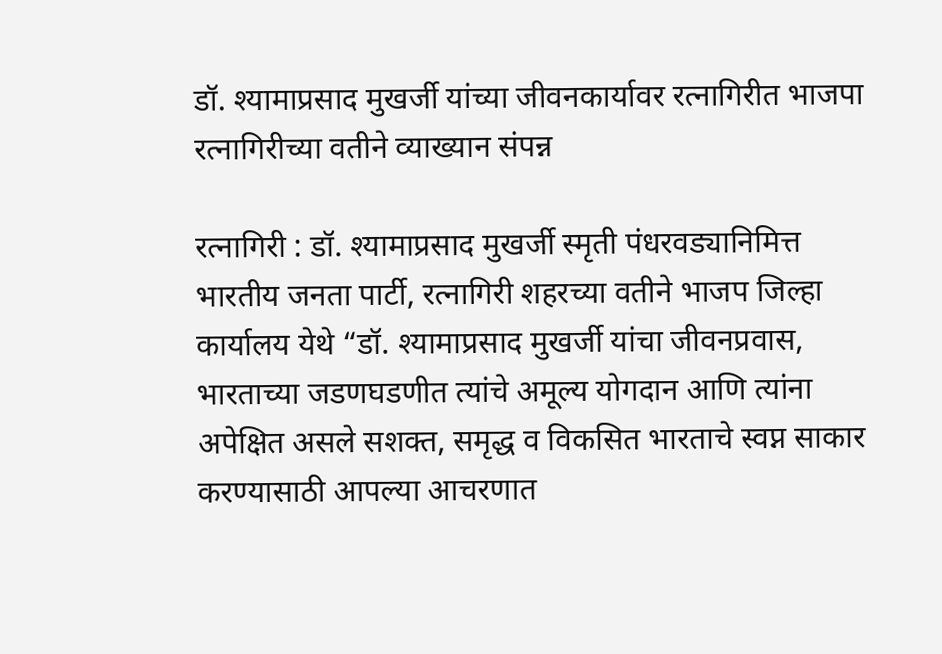डॉ. श्यामाप्रसाद मुखर्जी यांच्या जीवनकार्यावर रत्नागिरीत भाजपा रत्नागिरीच्या वतीने व्याख्यान संपन्न

रत्नागिरी : डॉ. श्यामाप्रसाद मुखर्जी स्मृती पंधरवड्यानिमित्त भारतीय जनता पार्टी, रत्नागिरी शहरच्या वतीने भाजप जिल्हा कार्यालय येथे “डॉ. श्यामाप्रसाद मुखर्जी यांचा जीवनप्रवास, भारताच्या जडणघडणीत त्यांचे अमूल्य योगदान आणि त्यांना अपेक्षित असले सशक्त, समृद्ध व विकसित भारताचे स्वप्न साकार करण्यासाठी आपल्या आचरणात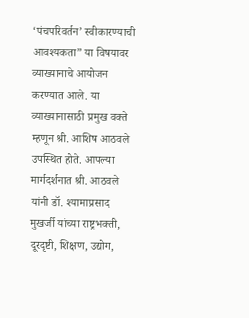‘पंचपरिवर्तन’ स्वीकारण्याची आवश्यकता” या विषयावर व्याख्यानाचे आयोजन करण्यात आले. या व्याख्यानासाठी प्रमुख वक्ते म्हणून श्री. आशिष आठवले उपस्थित होते. आपल्या मार्गदर्शनात श्री. आठवले यांनी डॉ. श्यामाप्रसाद मुखर्जी यांच्या राष्ट्रभक्ती, दूरदृष्टी, शिक्षण, उद्योग,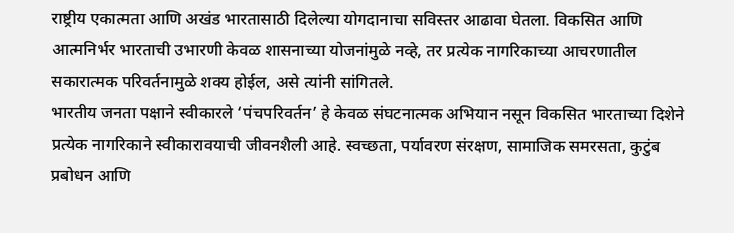राष्ट्रीय एकात्मता आणि अखंड भारतासाठी दिलेल्या योगदानाचा सविस्तर आढावा घेतला. विकसित आणि आत्मनिर्भर भारताची उभारणी केवळ शासनाच्या योजनांमुळे नव्हे, तर प्रत्येक नागरिकाच्या आचरणातील सकारात्मक परिवर्तनामुळे शक्य होईल, असे त्यांनी सांगितले.
भारतीय जनता पक्षाने स्वीकारले ‘पंचपरिवर्तन’ हे केवळ संघटनात्मक अभियान नसून विकसित भारताच्या दिशेने प्रत्येक नागरिकाने स्वीकारावयाची जीवनशैली आहे. स्वच्छता, पर्यावरण संरक्षण, सामाजिक समरसता, कुटुंब प्रबोधन आणि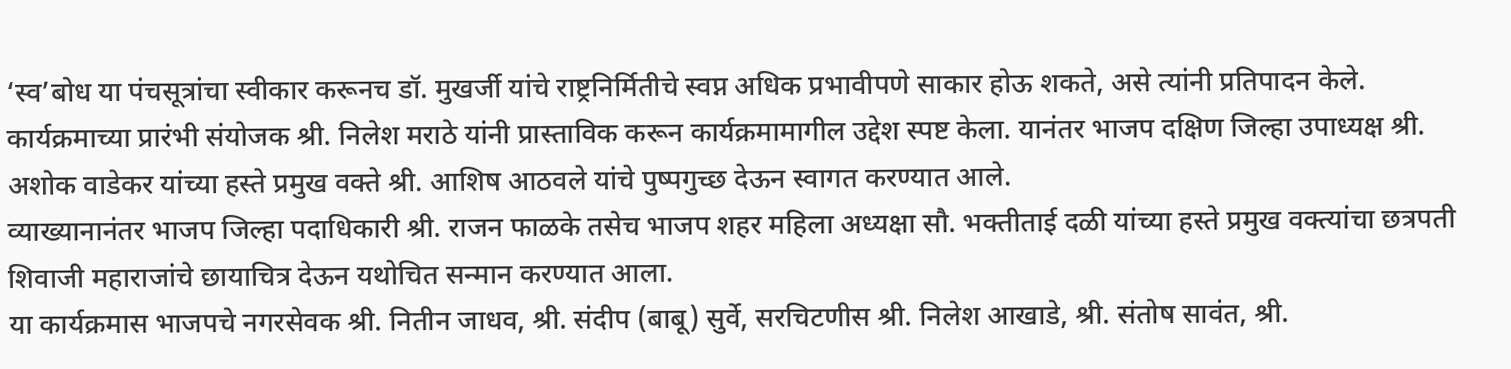‘स्व’बोध या पंचसूत्रांचा स्वीकार करूनच डॉ. मुखर्जी यांचे राष्ट्रनिर्मितीचे स्वप्न अधिक प्रभावीपणे साकार होऊ शकते, असे त्यांनी प्रतिपादन केले. कार्यक्रमाच्या प्रारंभी संयोजक श्री. निलेश मराठे यांनी प्रास्ताविक करून कार्यक्रमामागील उद्देश स्पष्ट केला. यानंतर भाजप दक्षिण जिल्हा उपाध्यक्ष श्री. अशोक वाडेकर यांच्या हस्ते प्रमुख वक्ते श्री. आशिष आठवले यांचे पुष्पगुच्छ देऊन स्वागत करण्यात आले.
व्याख्यानानंतर भाजप जिल्हा पदाधिकारी श्री. राजन फाळके तसेच भाजप शहर महिला अध्यक्षा सौ. भक्तीताई दळी यांच्या हस्ते प्रमुख वक्त्यांचा छत्रपती शिवाजी महाराजांचे छायाचित्र देऊन यथोचित सन्मान करण्यात आला.
या कार्यक्रमास भाजपचे नगरसेवक श्री. नितीन जाधव, श्री. संदीप (बाबू) सुर्वे, सरचिटणीस श्री. निलेश आखाडे, श्री. संतोष सावंत, श्री.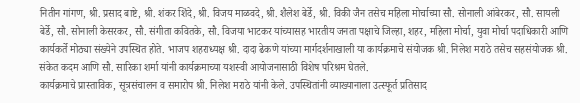नितीन गांगण, श्री. प्रसाद बाष्टे, श्री. शंकर शिंदे, श्री. विजय माळवदे, श्री. शैलेश बेर्डे, श्री. विकी जैन तसेच महिला मोर्चाच्या सौ. सोनाली आंबेरकर, सौ. सायली बेर्डे, सौ. सोनाली केसरकर, सौ. संगीता कवितके, सौ. विजया भाटकर यांच्यासह भारतीय जनता पक्षाचे जिल्हा, शहर, महिला मोर्चा, युवा मोर्चा पदाधिकारी आणि कार्यकर्ते मोठ्या संख्येने उपस्थित होते. भाजप शहराध्यक्ष श्री. दादा ढेकणे यांच्या मार्गदर्शनाखाली या कार्यक्रमाचे संयोजक श्री. निलेश मराठे तसेच सहसंयोजक श्री. संकेत कदम आणि सौ. सारिका शर्मा यांनी कार्यक्रमाच्या यशस्वी आयोजनासाठी विशेष परिश्रम घेतले.
कार्यक्रमाचे प्रास्ताविक, सूत्रसंचालन व समारोप श्री. निलेश मराठे यांनी केले. उपस्थितांनी व्याख्यानाला उत्स्फूर्त प्रतिसाद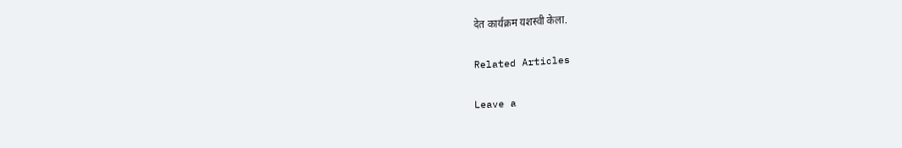देत कार्यक्रम यशस्वी केला.

Related Articles

Leave a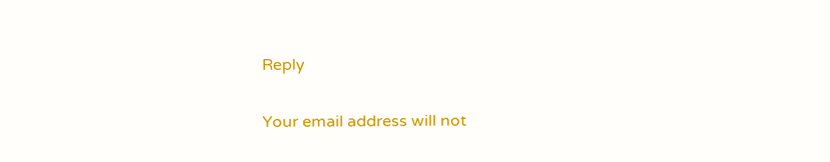Reply

Your email address will not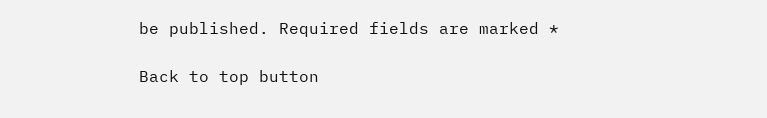be published. Required fields are marked *

Back to top button